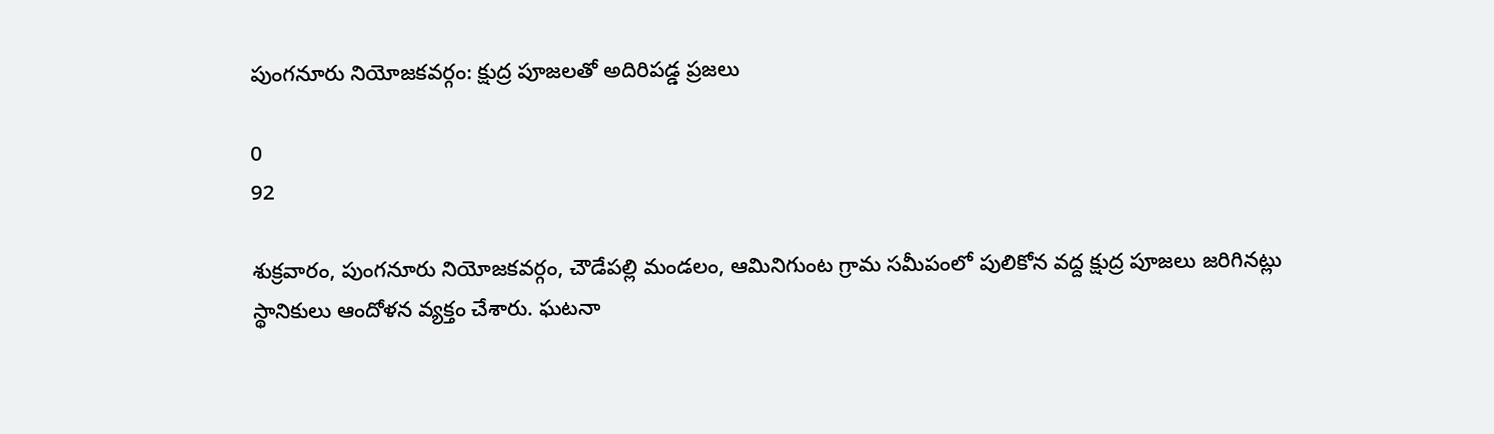పుంగనూరు నియోజకవర్గం: క్షుద్ర పూజలతో అదిరిపడ్డ ప్రజలు

0
92

శుక్రవారం, పుంగనూరు నియోజకవర్గం, చౌడేపల్లి మండలం, ఆమినిగుంట గ్రామ సమీపంలో పులికోన వద్ద క్షుద్ర పూజలు జరిగినట్లు స్థానికులు ఆందోళన వ్యక్తం చేశారు. ఘటనా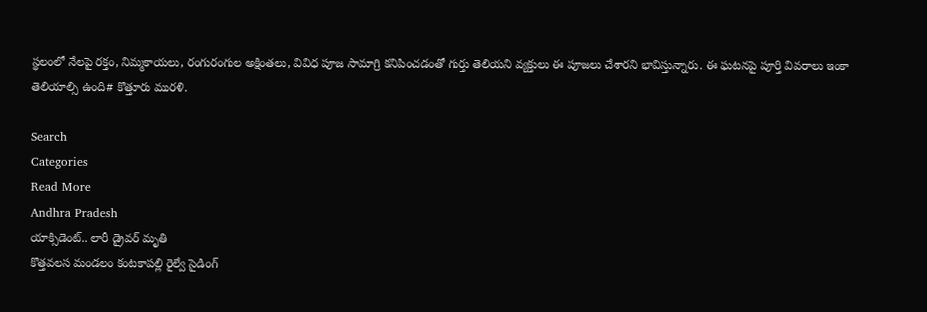స్థలంలో నేలపై రక్తం, నిమ్మకాయలు, రంగురంగుల అక్షింతలు, వివిధ పూజ సామాగ్రి కనిపించడంతో గుర్తు తెలియని వ్యక్తులు ఈ పూజలు చేశారని భావిస్తున్నారు. ఈ ఘటనపై పూర్తి వివరాలు ఇంకా తెలియాల్సి ఉంది# కొత్తూరు మురళి.

Search
Categories
Read More
Andhra Pradesh
యాక్సిడెంట్.. లారీ డ్రైవర్ మృతి
కొత్తవలస మండలం కంటకాపల్లి రైల్వే సైడింగ్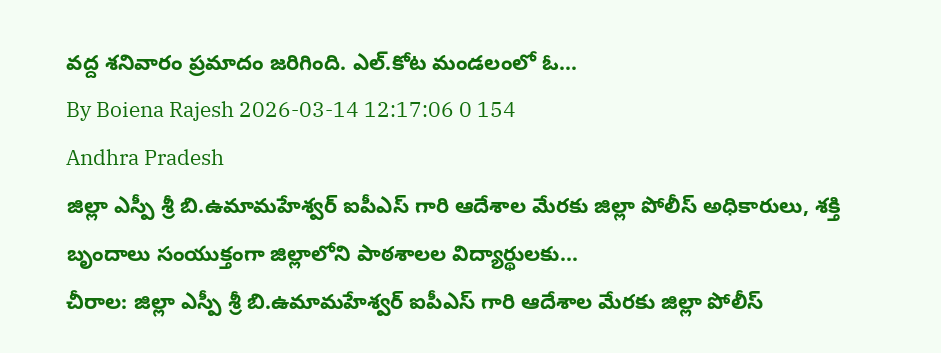వద్ద శనివారం ప్రమాదం జరిగింది. ఎల్.కోట మండలంలో ఓ...
By Boiena Rajesh 2026-03-14 12:17:06 0 154
Andhra Pradesh
జిల్లా ఎస్పీ శ్రీ బి.ఉమామహేశ్వర్ ఐపీఎస్ గారి ఆదేశాల మేరకు జిల్లా పోలీస్ అధికారులు, శక్తి బృందాలు సంయుక్తంగా జిల్లాలోని పాఠశాలల విద్యార్థులకు...
చీరాల: జిల్లా ఎస్పీ శ్రీ బి.ఉమామహేశ్వర్ ఐపీఎస్ గారి ఆదేశాల మేరకు జిల్లా పోలీస్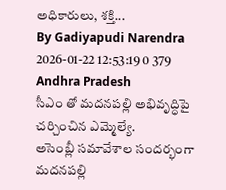అధికారులు, శక్తి...
By Gadiyapudi Narendra 2026-01-22 12:53:19 0 379
Andhra Pradesh
సీఎం తో మదనపల్లి అభివృద్ధిపై చర్చించిన ఎమ్మెల్యే.
అసెంబ్లీ సమావేశాల సందర్భంగా మదనపల్లి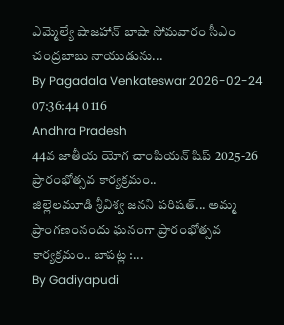ఎమ్మెల్యే షాజహాన్ బాషా సోమవారం సీఎం చంద్రబాబు నాయుడును...
By Pagadala Venkateswar 2026-02-24 07:36:44 0 116
Andhra Pradesh
44వ జాతీయ యోగ చాంపియన్ షిప్ 2025-26 ప్రారంభోత్సవ కార్యక్రమం..
జిల్లెలమూడి శ్రీవిశ్వ జనని పరిషత్... అమ్మ ప్రాంగణంనందు ఘనంగా ప్రారంభోత్సవ కార్యక్రమం.. బాపట్ల :...
By Gadiyapudi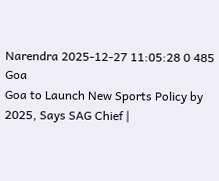Narendra 2025-12-27 11:05:28 0 485
Goa
Goa to Launch New Sports Policy by 2025, Says SAG Chief |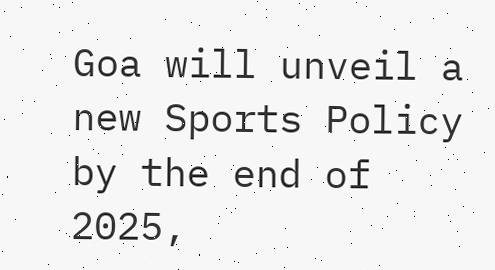Goa will unveil a new Sports Policy by the end of 2025,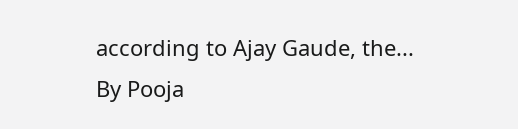according to Ajay Gaude, the...
By Pooja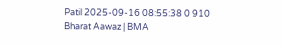Patil 2025-09-16 08:55:38 0 910
Bharat Aawaz | BMA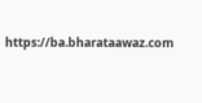https://ba.bharataawaz.com